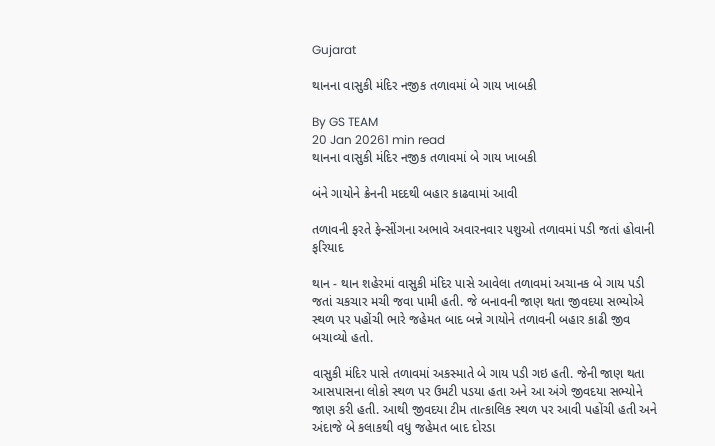Gujarat

થાનના વાસુકી મંદિર નજીક તળાવમાં બે ગાય ખાબકી

By GS TEAM
20 Jan 20261 min read
થાનના વાસુકી મંદિર નજીક તળાવમાં બે ગાય ખાબકી

બંને ગાયોને ક્રેનની મદદથી બહાર કાઢવામાં આવી

તળાવની ફરતે ફેન્સીંગના અભાવે અવારનવાર પશુઓ તળાવમાં પડી જતાં હોવાની ફરિયાદ

થાન - થાન શહેરમાં વાસુકી મંદિર પાસે આવેલા તળાવમાં અચાનક બે ગાય પડી જતાં ચકચાર મચી જવા પામી હતી. જે બનાવની જાણ થતા જીવદયા સભ્યોએ સ્થળ પર પહોંચી ભારે જહેમત બાદ બન્ને ગાયોને તળાવની બહાર કાઢી જીવ બચાવ્યો હતો.

વાસુકી મંદિર પાસે તળાવમાં અકસ્માતે બે ગાય પડી ગઇ હતી. જેની જાણ થતા આસપાસના લોકો સ્થળ પર ઉમટી પડયા હતા અને આ અંગે જીવદયા સભ્યોને જાણ કરી હતી. આથી જીવદયા ટીમ તાત્કાલિક સ્થળ પર આવી પહોંચી હતી અને અંદાજે બે કલાકથી વધુ જહેમત બાદ દોરડા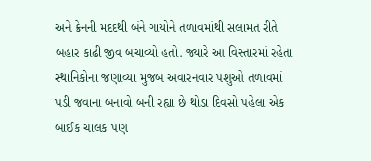અને ક્રેનની મદદથી બંને ગાયોને તળાવમાંથી સલામત રીતે બહાર કાઢી જીવ બચાવ્યો હતો. જ્યારે આ વિસ્તારમાં રહેતા સ્થાનિકોના જણાવ્યા મુજબ અવારનવાર પશુઓ તળાવમાં પડી જવાના બનાવો બની રહ્યા છે થોડા દિવસો પહેલા એક બાઈક ચાલક પણ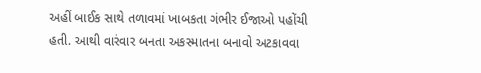અહીં બાઈક સાથે તળાવમાં ખાબકતા ગંભીર ઈજાઓ પહોંચી હતી. આથી વારંવાર બનતા અકસ્માતના બનાવો અટકાવવા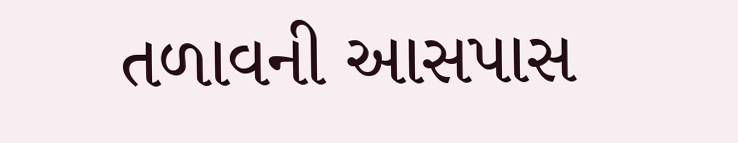તળાવની આસપાસ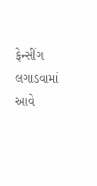ફેન્સીંગ લગાડવામાં આવે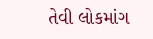તેવી લોકમાંગ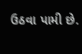ઉઠવા પામી છે.